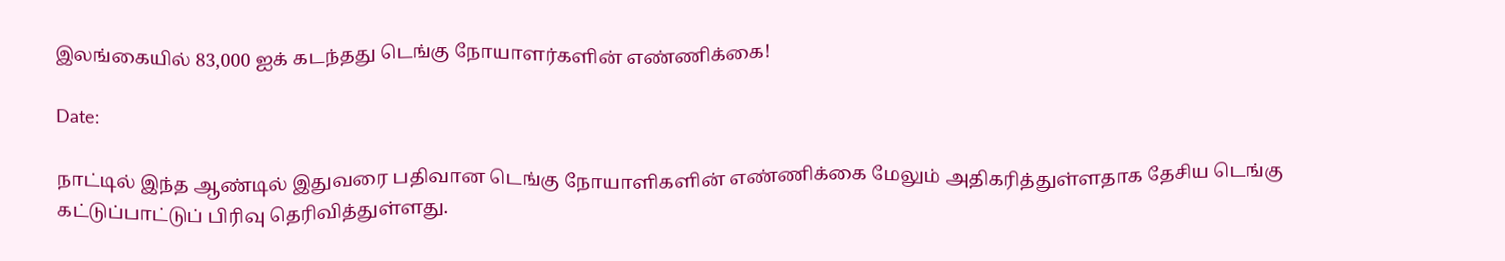இலங்கையில் 83,000 ஐக் கடந்தது டெங்கு நோயாளர்களின் எண்ணிக்கை!

Date:

நாட்டில் இந்த ஆண்டில் இதுவரை பதிவான டெங்கு நோயாளிகளின் எண்ணிக்கை மேலும் அதிகரித்துள்ளதாக தேசிய டெங்கு கட்டுப்பாட்டுப் பிரிவு தெரிவித்துள்ளது.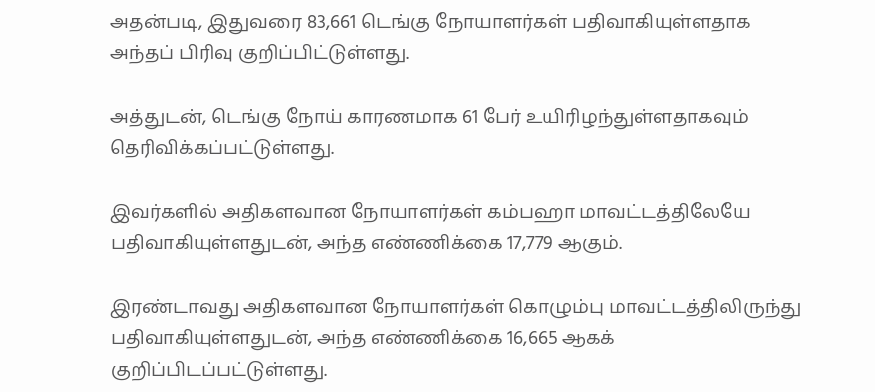அதன்படி, இதுவரை 83,661 டெங்கு நோயாளர்கள் பதிவாகியுள்ளதாக அந்தப் பிரிவு குறிப்பிட்டுள்ளது.

அத்துடன், டெங்கு நோய் காரணமாக 61 பேர் உயிரிழந்துள்ளதாகவும் தெரிவிக்கப்பட்டுள்ளது.

இவர்களில் அதிகளவான நோயாளர்கள் கம்பஹா மாவட்டத்திலேயே பதிவாகியுள்ளதுடன், அந்த எண்ணிக்கை 17,779 ஆகும்.

இரண்டாவது அதிகளவான நோயாளர்கள் கொழும்பு மாவட்டத்திலிருந்து பதிவாகியுள்ளதுடன், அந்த எண்ணிக்கை 16,665 ஆகக் குறிப்பிடப்பட்டுள்ளது.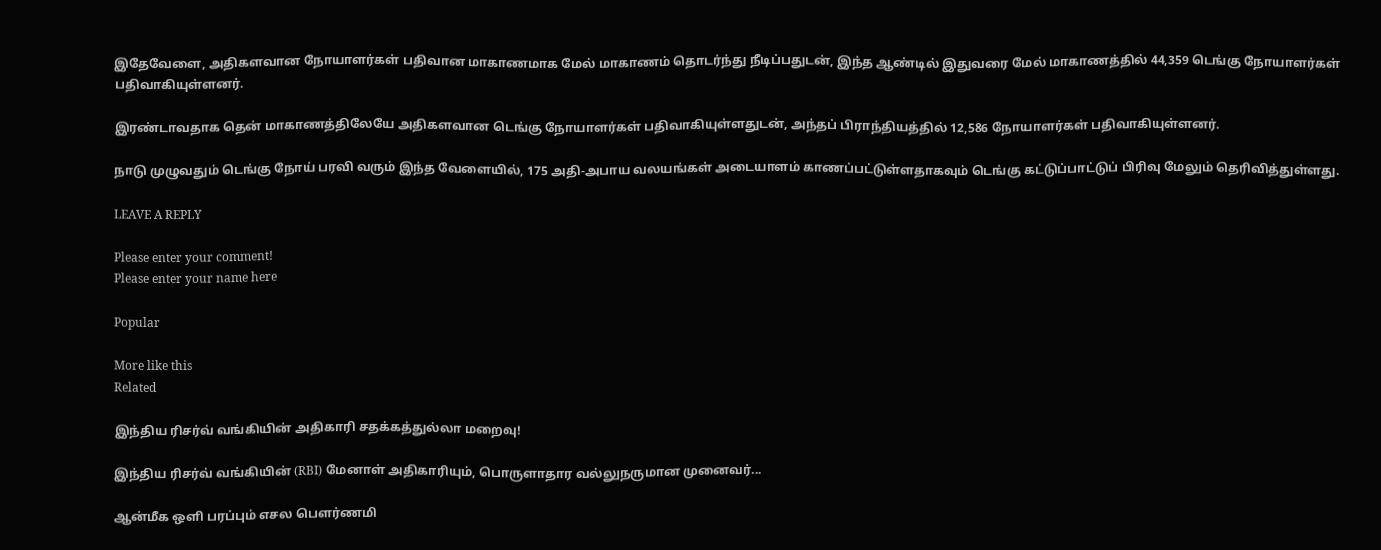இதேவேளை, அதிகளவான நோயாளர்கள் பதிவான மாகாணமாக மேல் மாகாணம் தொடர்ந்து நீடிப்பதுடன், இந்த ஆண்டில் இதுவரை மேல் மாகாணத்தில் 44,359 டெங்கு நோயாளர்கள் பதிவாகியுள்ளனர்.

இரண்டாவதாக தென் மாகாணத்திலேயே அதிகளவான டெங்கு நோயாளர்கள் பதிவாகியுள்ளதுடன், அந்தப் பிராந்தியத்தில் 12,586 நோயாளர்கள் பதிவாகியுள்ளனர்.

நாடு முழுவதும் டெங்கு நோய் பரவி வரும் இந்த வேளையில், 175 அதி-அபாய வலயங்கள் அடையாளம் காணப்பட்டுள்ளதாகவும் டெங்கு கட்டுப்பாட்டுப் பிரிவு மேலும் தெரிவித்துள்ளது.

LEAVE A REPLY

Please enter your comment!
Please enter your name here

Popular

More like this
Related

இந்திய ரிசர்வ் வங்கியின் அதிகாரி சதக்கத்துல்லா மறைவு!

இந்திய ரிசர்வ் வங்கியின் (RBI) மேனாள் அதிகாரியும், பொருளாதார வல்லுநருமான முனைவர்...

ஆன்மீக ஒளி பரப்பும் எசல பௌர்ணமி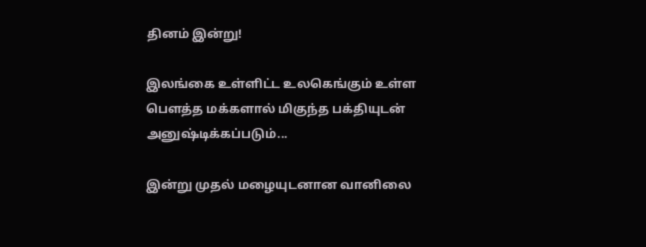தினம் இன்று!

இலங்கை உள்ளிட்ட உலகெங்கும் உள்ள பௌத்த மக்களால் மிகுந்த பக்தியுடன் அனுஷ்டிக்கப்படும்...

இன்று முதல் மழையுடனான வானிலை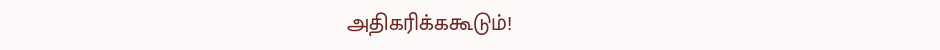அதிகரிக்ககூடும்!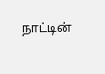நாட்டின்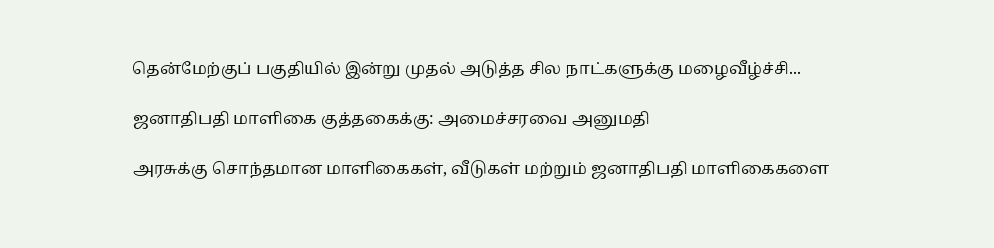தென்மேற்குப் பகுதியில் இன்று முதல் அடுத்த சில நாட்களுக்கு மழைவீழ்ச்சி...

ஜனாதிபதி மாளிகை குத்தகைக்கு: அமைச்சரவை அனுமதி

அரசுக்கு சொந்தமான மாளிகைகள், வீடுகள் மற்றும் ஜனாதிபதி மாளிகைகளை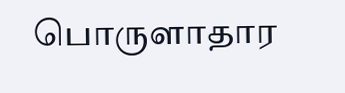பொருளாதார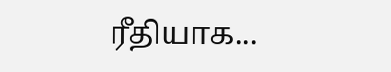ரீதியாக...